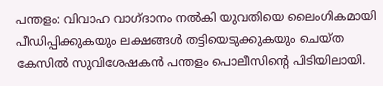പന്തളം: വിവാഹ വാഗ്ദാനം നൽകി യുവതിയെ ലൈംഗികമായി പീഡിപ്പിക്കുകയും ലക്ഷങ്ങൾ തട്ടിയെടുക്കുകയും ചെയ്ത കേസിൽ സുവിശേഷകൻ പന്തളം പൊലീസിന്റെ പിടിയിലായി.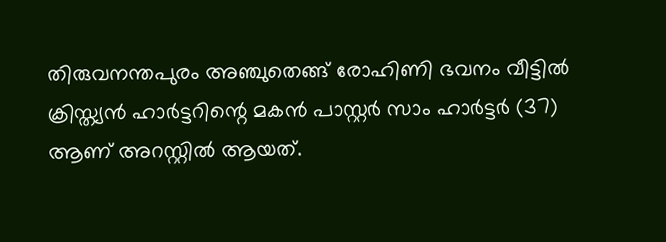തിരുവനന്തപുരം അഞ്ചുതെങ്ങ് രോഹിണി ഭവനം വീട്ടിൽ ക്രിസ്ത്യൻ ഹാർട്ടറിന്റെ മകൻ പാസ്റ്റർ സാം ഹാർട്ടർ (37) ആണ് അറസ്റ്റിൽ ആയത്.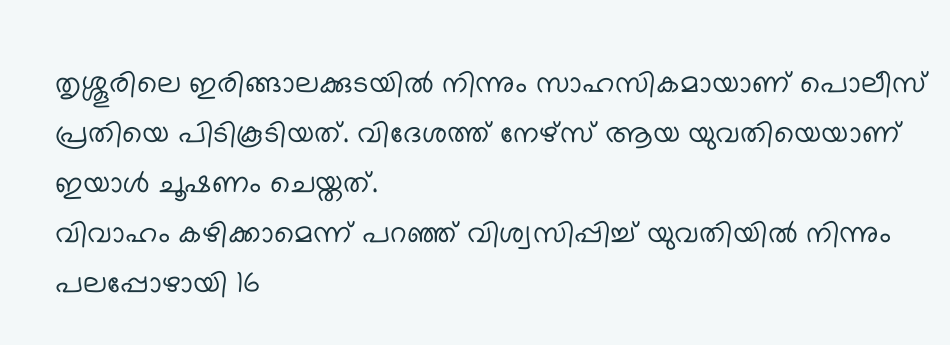തൃശ്ശൂരിലെ ഇരിങ്ങാലക്കുടയിൽ നിന്നും സാഹസികമായാണ് പൊലീസ് പ്രതിയെ പിടികൂടിയത്. വിദേശത്ത് നേഴ്സ് ആയ യുവതിയെയാണ് ഇയാൾ ചൂഷണം ചെയ്തത്.
വിവാഹം കഴിക്കാമെന്ന് പറഞ്ഞ് വിശ്വസിപ്പിച്ച് യുവതിയിൽ നിന്നും പലപ്പോഴായി 16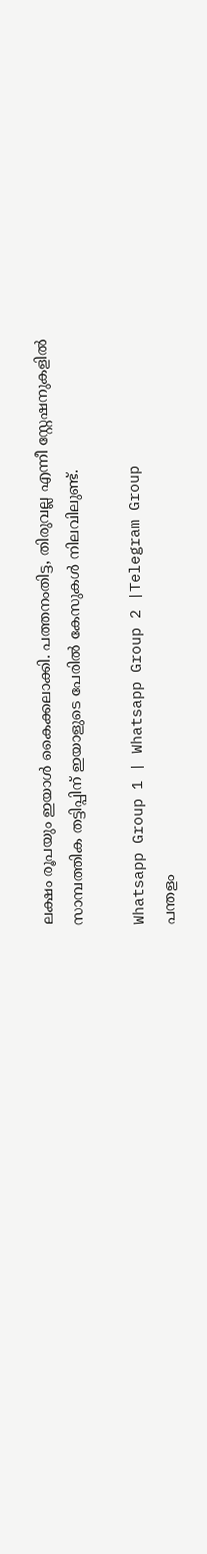ലക്ഷം രൂപയും ഇയാൾ കൈക്കലാക്കി. പത്തനംതിട്ട, തിരുവല്ല എന്നീ സ്റ്റേഷനുകളിൽ സാമ്പത്തിക തട്ടിപ്പിന് ഇയാളുടെ പേരിൽ കേസുകൾ നിലവിലുണ്ട്.

Whatsapp Group 1 | Whatsapp Group 2 |Telegram Group
പന്തളം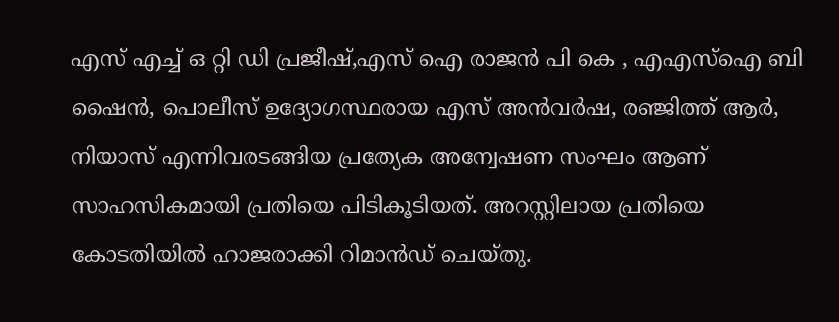എസ് എച്ച് ഒ റ്റി ഡി പ്രജീഷ്,എസ് ഐ രാജൻ പി കെ , എഎസ്ഐ ബി ഷൈൻ, പൊലീസ് ഉദ്യോഗസ്ഥരായ എസ് അൻവർഷ, രഞ്ജിത്ത് ആർ, നിയാസ് എന്നിവരടങ്ങിയ പ്രത്യേക അന്വേഷണ സംഘം ആണ് സാഹസികമായി പ്രതിയെ പിടികൂടിയത്. അറസ്റ്റിലായ പ്രതിയെ കോടതിയിൽ ഹാജരാക്കി റിമാൻഡ് ചെയ്തു.